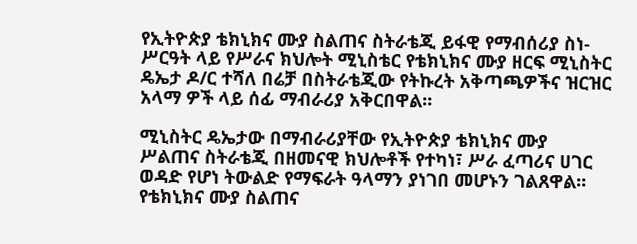የኢትዮጵያ ቴክኒክና ሙያ ስልጠና ስትራቴጂ ይፋዊ የማብሰሪያ ስነ-ሥርዓት ላይ የሥራና ክህሎት ሚኒስቴር የቴክኒክና ሙያ ዘርፍ ሚኒስትር ዴኤታ ዶ/ር ተሻለ በሬቻ በስትራቴጂው የትኩረት አቅጣጫዎችና ዝርዝር አላማ ዎች ላይ ሰፊ ማብራሪያ አቅርበዋል፡፡

ሚኒስትር ዴኤታው በማብራሪያቸው የኢትዮጵያ ቴክኒክና ሙያ ሥልጠና ስትራቴጂ በዘመናዊ ክህሎቶች የተካነ፣ ሥራ ፈጣሪና ሀገር ወዳድ የሆነ ትውልድ የማፍራት ዓላማን ያነገበ መሆኑን ገልጸዋል። የቴክኒክና ሙያ ስልጠና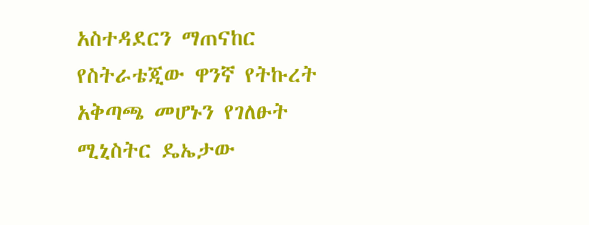አስተዳደርን ማጠናከር የስትራቴጂው ዋንኛ የትኩረት አቅጣጫ መሆኑን የገለፁት ሚኒስትር ዴኤታው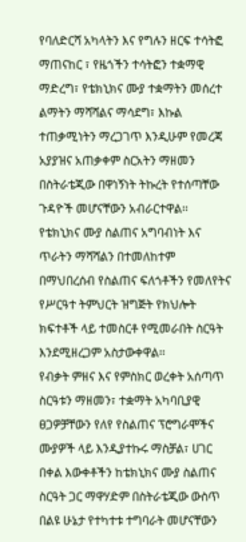የባለድርሻ አካላትን እና የግሉን ዘርፍ ተሳትፎ ማጠናከር ፣ የዜጎችን ተሳትፎን ተቋማዊ ማድረግ፣ የቴክኒክና ሙያ ተቋማትን መሰረተ ልማትን ማሻሻልና ማሳደግ፣ እኩል ተጠቃሚነትን ማረጋገጥ እንዲሁም የመረጃ አያያዝና አጠቃቀም ስርአትን ማዘመን በስትራቴጂው በዋነኝነት ትኩረት የተሰጣቸው ጉዳዮች መሆናቸውን አብራርተዋል፡፡
የቴክኒክና ሙያ ስልጠና አግባብነት እና ጥራትን ማሻሻልን በተመለከተም በማህበረሰብ የስልጠና ፍለጎቶችን የመለየትና የሥርዓተ ትምህርት ዝግጅት የክህሎት ክፍተቶች ላይ ተመስርቶ የሚመራበት ስርዓት እንደሚዘረጋም አስታውቀዋል፡፡
የብቃት ምዘና እና የምስክር ወረቀት አሰጣጥ ስርዓቱን ማዘመን፣ ተቋማት አካባቢያዊ ፀጋዎቻቸውን የለየ የስልጠና ፕሮግራሞችና ሙያዎች ላይ እንዲያተኩሩ ማስቻል፣ ሀገር በቀል እውቀቶችን ከቴክኒክና ሙያ ስልጠና ስርዓት ጋር ማዋሃድም በስትራቴጂው ውስጥ በልዩ ሁኔታ የተካተቱ ተግባራት መሆናቸውን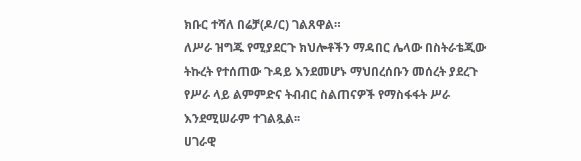ክቡር ተሻለ በሬቻ(ዶ/ር) ገልጸዋል።
ለሥራ ዝግጁ የሚያደርጉ ክህሎቶችን ማዳበር ሌላው በስትራቴጂው ትኩረት የተሰጠው ጉዳይ እንደመሆኑ ማህበረሰቡን መሰረት ያደረጉ የሥራ ላይ ልምምድና ትብብር ስልጠናዎች የማስፋፋት ሥራ እንደሚሠራም ተገልጿል፡፡
ሀገራዊ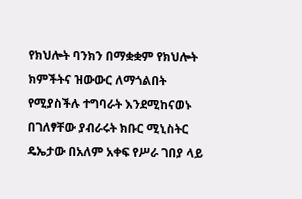የክህሎት ባንክን በማቋቋም የክህሎት ክምችትና ዝውውር ለማጎልበት የሚያስችሉ ተግባራት እንደሚከናወኑ በገለፃቸው ያብራሩት ክቡር ሚኒስትር ዴኤታው በአለም አቀፍ የሥራ ገበያ ላይ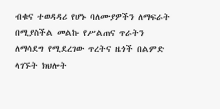ብቁና ተወዳዳሪ የሆኑ ባለሙያዎችን ለማፍራት በሚያስችል መልኩ የሥልጠና ጥራትን ለማሳደግ የሚደረገው ጥረትና ዜጎች በልምድ ላገኙት ክህሎት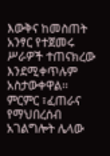እውቅና ከመስጠት አንፃር የተጀመሩ ሥራዎች ተጠናክረው እንደሚቀጥሉም አስታውቀዋል፡፡
ምርምር ፣ፈጠራና የማህበረሰብ አገልግሎት ሌላው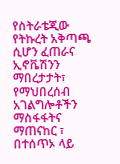የስትራቴጂው የትኩረት አቅጣጫ ሲሆን ፈጠራና ኢኖቬሽንን ማበረታታት፣ የማህበረሰብ አገልግሎቶችን ማስፋፋትና ማጠናከር ፣ በተሰጥኦ ላይ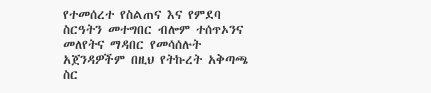የተመሰረተ የስልጠና እና የምደባ ስርዓትን መተግበር ብሎም ተሰጥኦንና መለየትና ማዳበር የመሳሰሉት አጀንዳዎችም በዚህ የትኩረት አቅጣጫ ስር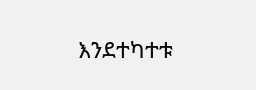እንደተካተቱ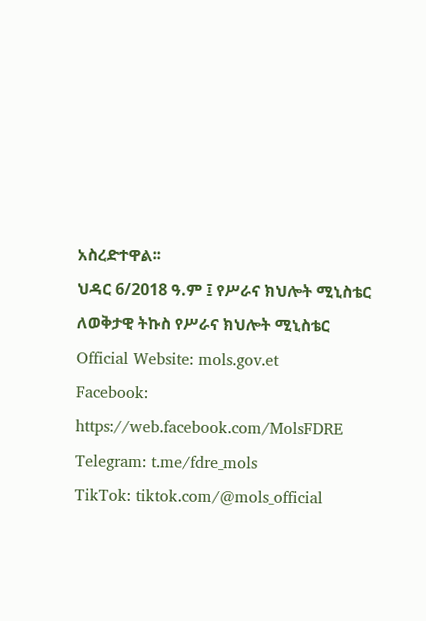አስረድተዋል፡፡
ህዳር 6/2018 ዓ.ም ፤ የሥራና ክህሎት ሚኒስቴር
ለወቅታዊ ትኩስ የሥራና ክህሎት ሚኒስቴር
Official Website: mols.gov.et
Facebook: https://web.facebook.com/MolsFDRE
Telegram: t.me/fdre_mols
TikTok: tiktok.com/@mols_official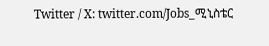Twitter / X: twitter.com/Jobs_ሚኒስቴር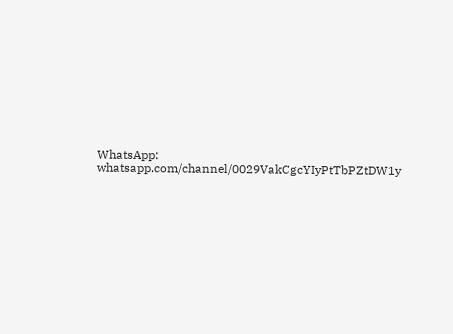WhatsApp: whatsapp.com/channel/0029VakCgcYIyPtTbPZtDW1y